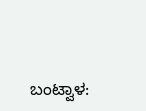ಬಂಟ್ವಾಳ: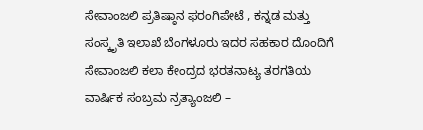ಸೇವಾಂಜಲಿ ಪ್ರತಿಷ್ಠಾನ ಫರಂಗಿಪೇಟೆ , ಕನ್ನಡ ಮತ್ತು ಸಂಸ್ಕೃತಿ ಇಲಾಖೆ ಬೆಂಗಳೂರು ಇದರ ಸಹಕಾರ ದೊಂದಿಗೆ ಸೇವಾಂಜಲಿ ಕಲಾ ಕೇಂದ್ರದ ಭರತನಾಟ್ಯ ತರಗತಿಯ ವಾರ್ಷಿಕ ಸಂಬ್ರಮ ನ್ರತ್ಯಾಂಜಲಿ –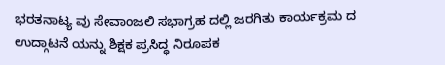ಭರತನಾಟ್ಯ ವು ಸೇವಾಂಜಲಿ ಸಭಾಗ್ರಹ ದಲ್ಲಿ ಜರಗಿತು ಕಾರ್ಯಕ್ರಮ ದ ಉದ್ಗಾಟನೆ ಯನ್ನು ಶಿಕ್ಷಕ ಪ್ರಸಿದ್ಧ ನಿರೂಪಕ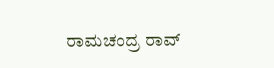ರಾಮಚಂದ್ರ ರಾವ್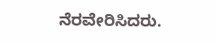ನೆರವೇರಿಸಿದರು.